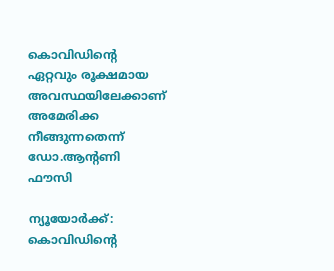കൊവിഡിന്റെ ഏറ്റവും രൂക്ഷമായ അവസ്ഥയിലേക്കാണ് അമേരിക്ക നീങ്ങുന്നതെന്ന് ഡോ.ആന്റണി ഫൗസി

ന്യൂയോര്‍ക്ക്: കൊവിഡിന്റെ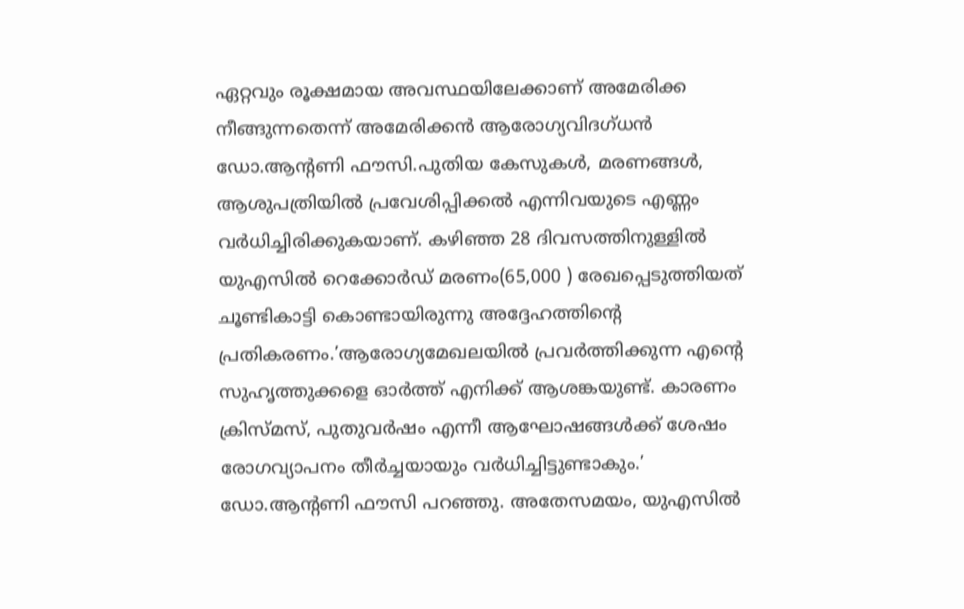ഏറ്റവും രൂക്ഷമായ അവസ്ഥയിലേക്കാണ് അമേരിക്ക നീങ്ങുന്നതെന്ന് അമേരിക്കന്‍ ആരോഗ്യവിദഗ്ധന്‍ ഡോ.ആന്റണി ഫൗസി.പുതിയ കേസുകള്‍, മരണങ്ങള്‍, ആശുപത്രിയില്‍ പ്രവേശിപ്പിക്കല്‍ എന്നിവയുടെ എണ്ണം വര്‍ധിച്ചിരിക്കുകയാണ്. കഴിഞ്ഞ 28 ദിവസത്തിനുള്ളില്‍ യുഎസില്‍ റെക്കോര്‍ഡ് മരണം(65,000 ) രേഖപ്പെടുത്തിയത് ചൂണ്ടികാട്ടി കൊണ്ടായിരുന്നു അദ്ദേഹത്തിന്റെ പ്രതികരണം.’ആരോഗ്യമേഖലയില്‍ പ്രവര്‍ത്തിക്കുന്ന എന്റെ സുഹൃത്തുക്കളെ ഓര്‍ത്ത് എനിക്ക് ആശങ്കയുണ്ട്. കാരണം ക്രിസ്മസ്, പുതുവര്‍ഷം എന്നീ ആഘോഷങ്ങള്‍ക്ക് ശേഷം രോഗവ്യാപനം തീര്‍ച്ചയായും വര്‍ധിച്ചിട്ടുണ്ടാകും.’ ഡോ.ആന്റണി ഫൗസി പറഞ്ഞു. അതേസമയം, യുഎസില്‍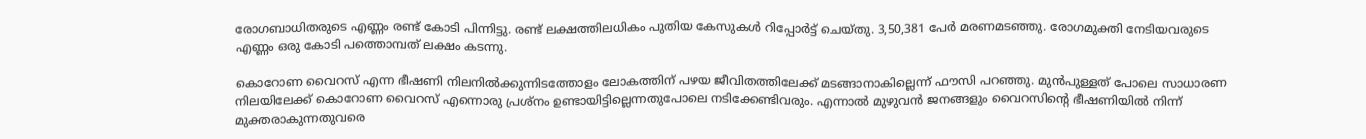രോഗബാധിതരുടെ എണ്ണം രണ്ട് കോടി പിന്നിട്ടു. രണ്ട് ലക്ഷത്തിലധികം പുതിയ കേസുകള്‍ റിപ്പോര്‍ട്ട് ചെയ്തു. 3,50,381 പേര്‍ മരണമടഞ്ഞു. രോഗമുക്തി നേടിയവരുടെ എണ്ണം ഒരു കോടി പത്തൊമ്പത് ലക്ഷം കടന്നു.

കൊറോണ വൈറസ് എന്ന ഭീഷണി നിലനില്‍ക്കുന്നിടത്തോളം ലോകത്തിന് പഴയ ജീവിതത്തിലേക്ക് മടങ്ങാനാകില്ലെന്ന് ഫൗസി പറഞ്ഞു. മുന്‍പുള്ളത് പോലെ സാധാരണ നിലയിലേക്ക് കൊറോണ വൈറസ് എന്നൊരു പ്രശ്‌നം ഉണ്ടായിട്ടില്ലെന്നതുപോലെ നടിക്കേണ്ടിവരും. എന്നാല്‍ മുഴുവന്‍ ജനങ്ങളും വൈറസിന്റെ ഭീഷണിയില്‍ നിന്ന് മുക്തരാകുന്നതുവരെ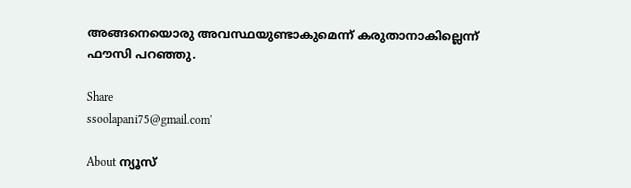അങ്ങനെയൊരു അവസ്ഥയുണ്ടാകുമെന്ന് കരുതാനാകില്ലെന്ന് ഫൗസി പറഞ്ഞു.

Share
ssoolapani75@gmail.com'

About ന്യൂസ്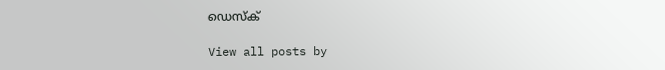ഡെസ്ക്

View all posts by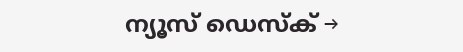ന്യൂസ് ഡെസ്ക് →